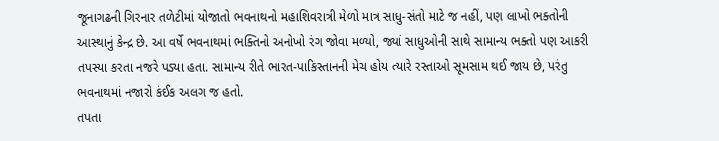જૂનાગઢની ગિરનાર તળેટીમાં યોજાતો ભવનાથનો મહાશિવરાત્રી મેળો માત્ર સાધુ-સંતો માટે જ નહીં, પણ લાખો ભક્તોની આસ્થાનું કેન્દ્ર છે. આ વર્ષે ભવનાથમાં ભક્તિનો અનોખો રંગ જોવા મળ્યો, જ્યાં સાધુઓની સાથે સામાન્ય ભક્તો પણ આકરી તપસ્યા કરતા નજરે પડ્યા હતા. સામાન્ય રીતે ભારત-પાકિસ્તાનની મેચ હોય ત્યારે રસ્તાઓ સૂમસામ થઈ જાય છે, પરંતુ ભવનાથમાં નજારો કંઈક અલગ જ હતો.
તપતા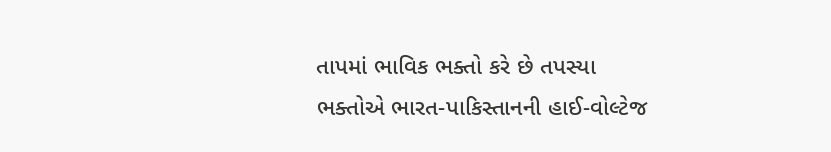તાપમાં ભાવિક ભક્તો કરે છે તપસ્યા
ભક્તોએ ભારત-પાકિસ્તાનની હાઈ-વોલ્ટેજ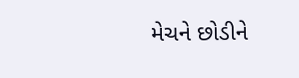મેચને છોડીને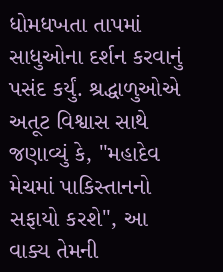ધોમધખતા તાપમાં સાધુઓના દર્શન કરવાનું પસંદ કર્યું. શ્રદ્ધાળુઓએ અતૂટ વિશ્વાસ સાથે જણાવ્યું કે, "મહાદેવ મેચમાં પાકિસ્તાનનો સફાયો કરશે", આ વાક્ય તેમની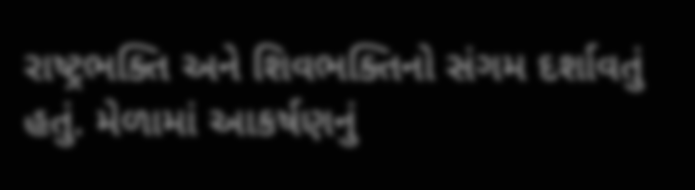રાષ્ટ્રભક્તિ અને શિવભક્તિનો સંગમ દર્શાવતું હતું. મેળામાં આકર્ષણનું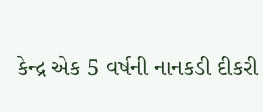કેન્દ્ર એક 5 વર્ષની નાનકડી દીકરી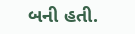બની હતી.